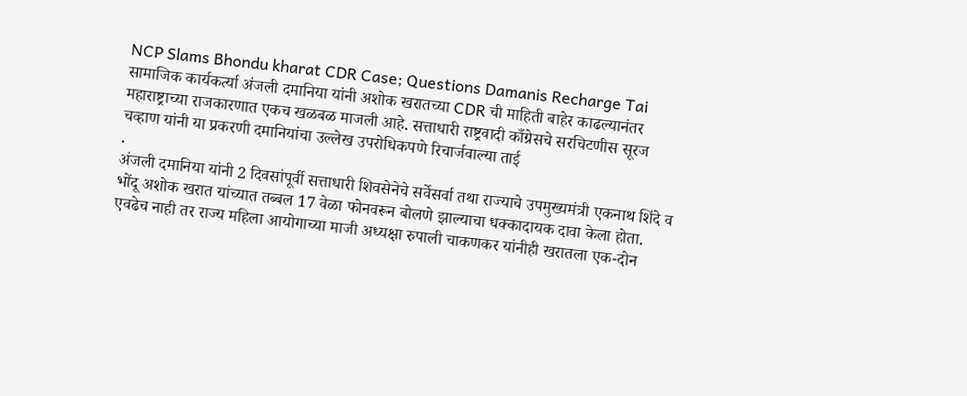NCP Slams Bhondu kharat CDR Case; Questions Damanis Recharge Tai
सामाजिक कार्यकर्त्या अंजली दमानिया यांनी अशोक खरातच्या CDR ची माहिती बाहेर काढल्यानंतर महाराष्ट्राच्या राजकारणात एकच खळबळ माजली आहे. सत्ताधारी राष्ट्रवादी काँग्रेसचे सरचिटणीस सूरज चव्हाण यांनी या प्रकरणी दमानियांचा उल्लेख उपरोधिकपणे रिचार्जवाल्या ताई
.
अंजली दमानिया यांनी 2 दिवसांपूर्वी सत्ताधारी शिवसेनेचे सर्वेसर्वा तथा राज्याचे उपमुख्यमंत्री एकनाथ शिंदे व भोंदू अशोक खरात यांच्यात तब्बल 17 वेळा फोनवरून बोलणे झाल्याचा धक्कादायक दावा केला होता. एवढेच नाही तर राज्य महिला आयोगाच्या माजी अध्यक्षा रुपाली चाकणकर यांनीही खरातला एक-दोन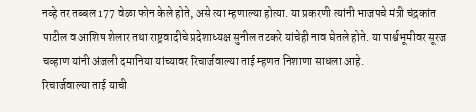नव्हे तर तब्बल 177 वेळा फोन केले होते, असे त्या म्हणाल्या होत्या. या प्रकरणी त्यांनी भाजपचे मंत्री चंद्रकांत पाटील व आशिष शेलार तथा राष्ट्रवादीचे प्रदेशाध्यक्ष सुनील तटकरे यांचेही नाव घेतले होते. या पार्श्वभूमीवर सूरज चव्हाण यांनी अंजली दमानिया यांच्यावर रिचार्जवाल्या ताई म्हणत निशाणा साधला आहे.
रिचार्जवाल्या ताई याची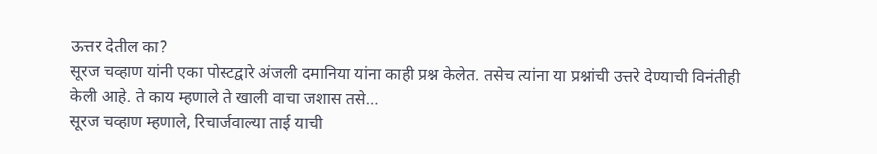ऊत्तर देतील का?
सूरज चव्हाण यांनी एका पोस्टद्वारे अंजली दमानिया यांना काही प्रश्न केलेत. तसेच त्यांना या प्रश्नांची उत्तरे देण्याची विनंतीही केली आहे. ते काय म्हणाले ते खाली वाचा जशास तसे…
सूरज चव्हाण म्हणाले, रिचार्जवाल्या ताई याची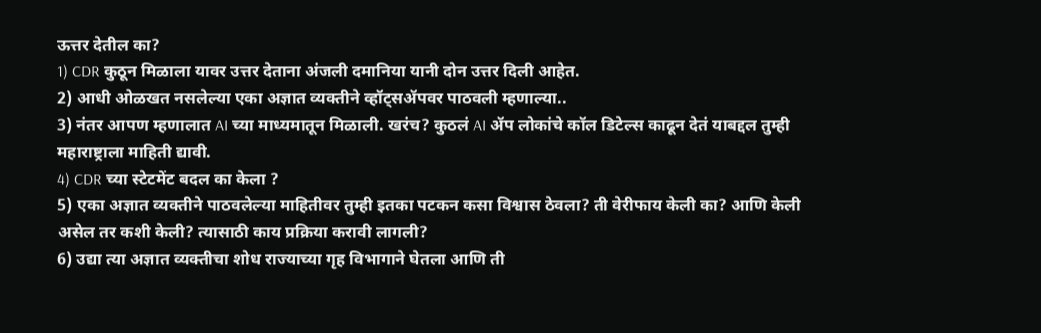ऊत्तर देतील का?
1) CDR कुठून मिळाला यावर उत्तर देताना अंजली दमानिया यानी दोन उत्तर दिली आहेत.
2) आधी ओळखत नसलेल्या एका अज्ञात व्यक्तीने व्हॉट्सॲपवर पाठवली म्हणाल्या..
3) नंतर आपण म्हणालात AI च्या माध्यमातून मिळाली. खरंच? कुठलं AI ॲप लोकांचे कॉल डिटेल्स काढून देतं याबद्दल तुम्ही महाराष्ट्राला माहिती द्यावी.
4) CDR च्या स्टेटमेंट बदल का केला ?
5) एका अज्ञात व्यक्तीने पाठवलेल्या माहितीवर तुम्ही इतका पटकन कसा विश्वास ठेवला? ती वेरीफाय केली का? आणि केली असेल तर कशी केली? त्यासाठी काय प्रक्रिया करावी लागली?
6) उद्या त्या अज्ञात व्यक्तीचा शोध राज्याच्या गृह विभागाने घेतला आणि ती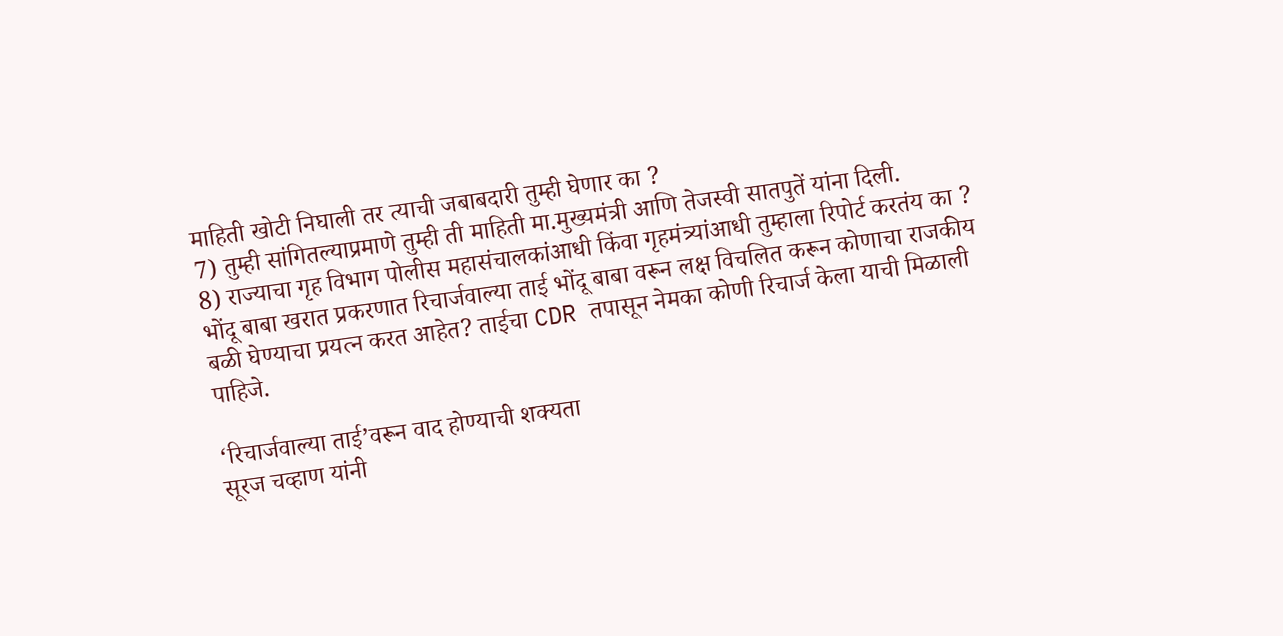माहिती खोटी निघाली तर त्याची जबाबदारी तुम्ही घेणार का ?
7) तुम्ही सांगितल्याप्रमाणे तुम्ही ती माहिती मा.मुख्यमंत्री आणि तेजस्वी सातपुतें यांना दिली.
8) राज्याचा गृह विभाग पोलीस महासंचालकांआधी किंवा गृहमंत्र्यांआधी तुम्हाला रिपोर्ट करतंय का ?
भोंदू बाबा खरात प्रकरणात रिचार्जवाल्या ताई भोंदू बाबा वरून लक्ष विचलित करून कोणाचा राजकीय बळी घेण्याचा प्रयत्न करत आहेत? ताईचा CDR तपासून नेमका कोणी रिचार्ज केला याची मिळाली पाहिजे.

‘रिचार्जवाल्या ताई’वरून वाद होण्याची शक्यता
सूरज चव्हाण यांनी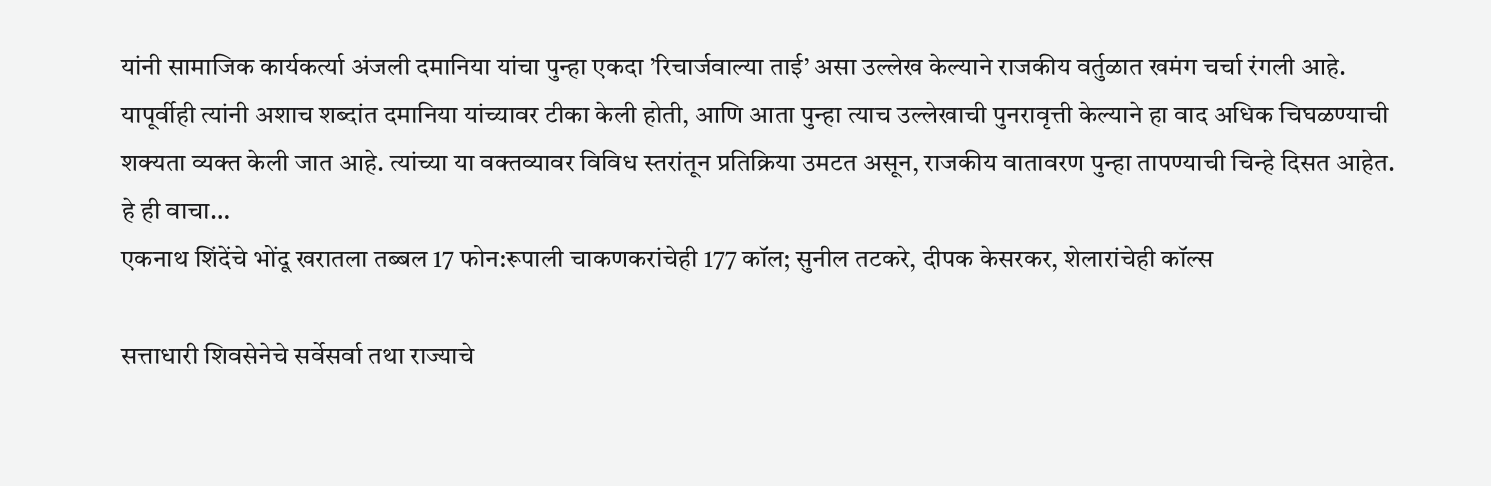यांनी सामाजिक कार्यकर्त्या अंजली दमानिया यांचा पुन्हा एकदा ’रिचार्जवाल्या ताई’ असा उल्लेख केल्याने राजकीय वर्तुळात खमंग चर्चा रंगली आहे. यापूर्वीही त्यांनी अशाच शब्दांत दमानिया यांच्यावर टीका केली होती, आणि आता पुन्हा त्याच उल्लेखाची पुनरावृत्ती केल्याने हा वाद अधिक चिघळण्याची शक्यता व्यक्त केली जात आहे. त्यांच्या या वक्तव्यावर विविध स्तरांतून प्रतिक्रिया उमटत असून, राजकीय वातावरण पुन्हा तापण्याची चिन्हे दिसत आहेत.
हे ही वाचा…
एकनाथ शिंदेंचे भोंदू खरातला तब्बल 17 फोन:रूपाली चाकणकरांचेही 177 कॉल; सुनील तटकरे, दीपक केसरकर, शेलारांचेही कॉल्स

सत्ताधारी शिवसेनेचे सर्वेसर्वा तथा राज्याचे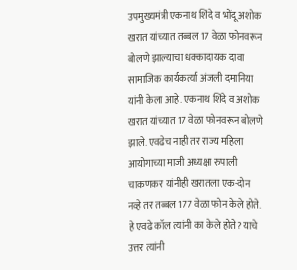उपमुख्यमंत्री एकनाथ शिंदे व भोंदू अशोक खरात यांच्यात तब्बल 17 वेळा फोनवरून बोलणे झाल्याचा धक्कादायक दावा सामाजिक कार्यकर्त्या अंजली दमानिया यांनी केला आहे. एकनाथ शिंदे व अशोक खरात यांच्यात 17 वेळा फोनवरून बोलणे झाले. एवढेच नाही तर राज्य महिला आयोगाच्या माजी अध्यक्षा रुपाली चाकणकर यांनीही खरातला एक-दोन नव्हे तर तब्बल 177 वेळा फोन केले होते. हे एवढे कॉल त्यांनी का केले होते? याचे उत्तर त्यांनी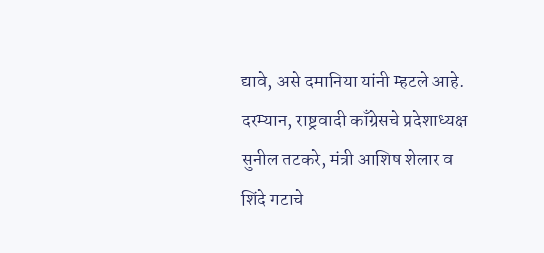द्यावे, असे दमानिया यांनी म्हटले आहे. दरम्यान, राष्ट्रवादी काँग्रेसचे प्रदेशाध्यक्ष सुनील तटकरे, मंत्री आशिष शेलार व शिंदे गटाचे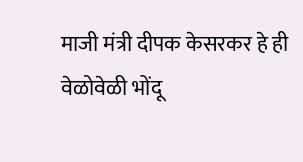माजी मंत्री दीपक केसरकर हे ही वेळोवेळी भोंदू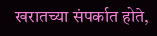खरातच्या संपर्कात होते,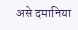असे दमानिया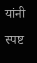यांनी स्पष्ट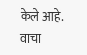केले आहे. वाचा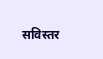सविस्तर